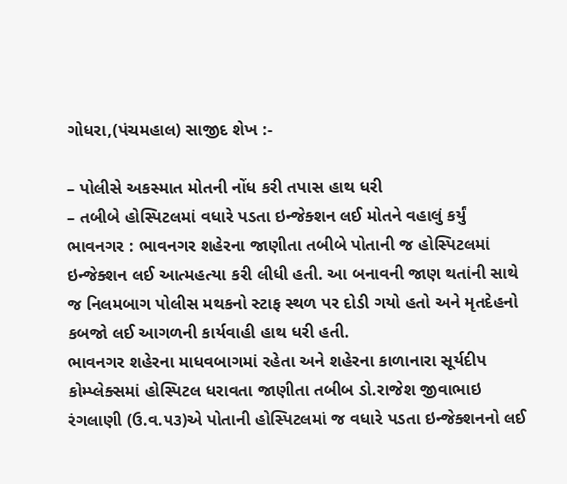ગોધરા,(પંચમહાલ) સાજીદ શેખ :-

– પોલીસે અકસ્માત મોતની નોંધ કરી તપાસ હાથ ધરી
– તબીબે હોસ્પિટલમાં વધારે પડતા ઇન્જેક્શન લઈ મોતને વહાલું કર્યું
ભાવનગર : ભાવનગર શહેરના જાણીતા તબીબે પોતાની જ હોસ્પિટલમાં ઇન્જેક્શન લઈ આત્મહત્યા કરી લીધી હતી. આ બનાવની જાણ થતાંની સાથે જ નિલમબાગ પોલીસ મથકનો સ્ટાફ સ્થળ પર દોડી ગયો હતો અને મૃતદેહનો કબજો લઈ આગળની કાર્યવાહી હાથ ધરી હતી.
ભાવનગર શહેરના માધવબાગમાં રહેતા અને શહેરના કાળાનારા સૂર્યદીપ કોમ્પ્લેક્સમાં હોસ્પિટલ ધરાવતા જાણીતા તબીબ ડો.રાજેશ જીવાભાઇ રંગલાણી (ઉ.વ.૫૩)એ પોતાની હોસ્પિટલમાં જ વધારે પડતા ઇન્જેક્શનનો લઈ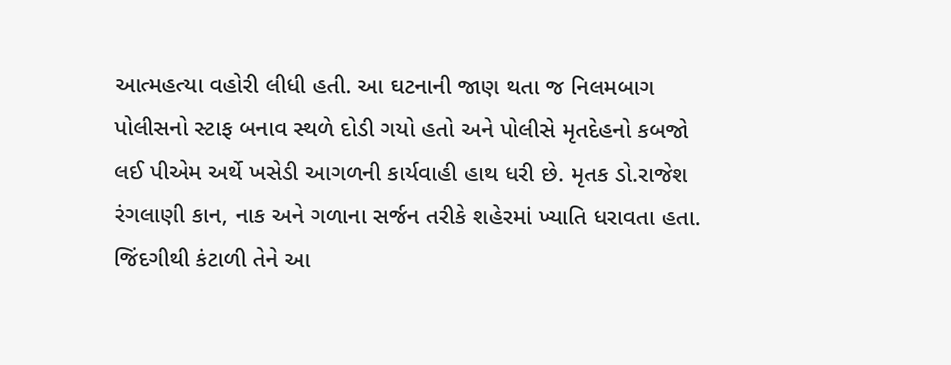આત્મહત્યા વહોરી લીધી હતી. આ ઘટનાની જાણ થતા જ નિલમબાગ પોલીસનો સ્ટાફ બનાવ સ્થળે દોડી ગયો હતો અને પોલીસે મૃતદેહનો કબજો લઈ પીએમ અર્થે ખસેડી આગળની કાર્યવાહી હાથ ધરી છે. મૃતક ડો.રાજેશ રંગલાણી કાન, નાક અને ગળાના સર્જન તરીકે શહેરમાં ખ્યાતિ ધરાવતા હતા. જિંદગીથી કંટાળી તેને આ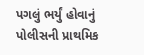પગલું ભર્યું હોવાનું પોલીસની પ્રાથમિક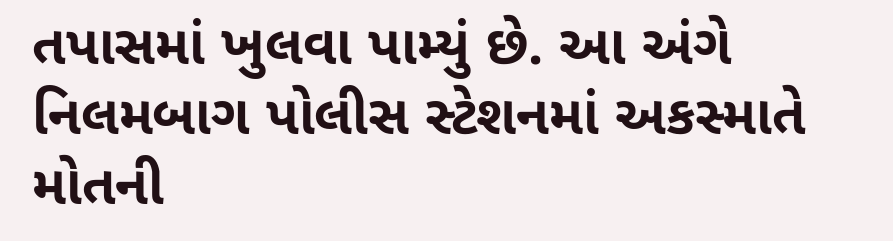તપાસમાં ખુલવા પામ્યું છે. આ અંગે નિલમબાગ પોલીસ સ્ટેશનમાં અકસ્માતે મોતની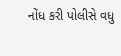નોંધ કરી પોલીસે વધુ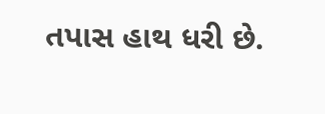તપાસ હાથ ધરી છે.